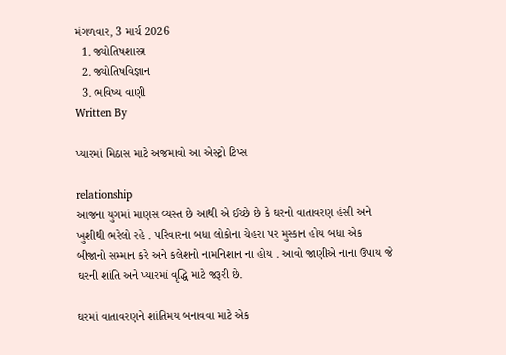મંગળવાર, 3 માર્ચ 2026
  1. જ્યોતિષશાસ્ત્ર
  2. જ્યોતિષવિજ્ઞાન
  3. ભવિષ્ય વાણી
Written By

પ્યારમાં મિઠાસ માટે અજમાવો આ એસ્ટ્રો ટિપ્સ

relationship
આજના યુગમાં માણસ વ્યસ્ત છે આથી એ ઈચ્છે છે કે ઘરનો વાતાવરણ હંસી અને ખુશીથી ભરેલો રહે . પરિવારના બધા લોકોના ચેહરા પર મુસ્કાન હોય બધા એક બીજાનો સમ્માન કરે અને કલેશનો નામનિશાન ના હોય . આવો જાણીએ નાના ઉપાય જે ઘરની શાંતિ અને પ્યારમાં વૃદ્ધિ માટે જરૂરી છે.

ઘરમાં વાતાવરણને શાંતિમય બનાવવા માટે એક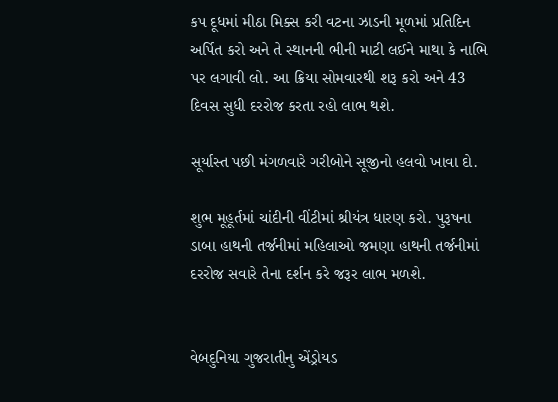કપ દૂધમાં મીઠા મિક્સ કરી વટના ઝાડની મૂળમાં પ્રતિદિન અર્પિત કરો અને તે સ્થાનની ભીની માટી લઈને માથા કે નાભિ પર લગાવી લો. આ ક્રિયા સોમવારથી શરૂ કરો અને 43 દિવસ સુધી દરરોજ કરતા રહો લાભ થશે.

સૂર્યાસ્ત પછી મંગળવારે ગરીબોને સૂજીનો હલવો ખાવા દો.

શુભ મૂહૂર્તમાં ચાંદીની વીંટીમાં શ્રીયંત્ર ધારણ કરો. પુરૂષના ડાબા હાથની તર્જનીમાં મહિલાઓ જમણા હાથની તર્જનીમાં દરરોજ સવારે તેના દર્શન કરે જરૂર લાભ મળશે.


વેબદુનિયા ગુજરાતીનુ એંડ્રોયડ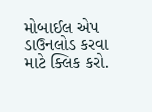મોબાઈલ એપ ડાઉનલોડ કરવા માટે ક્લિક કરો.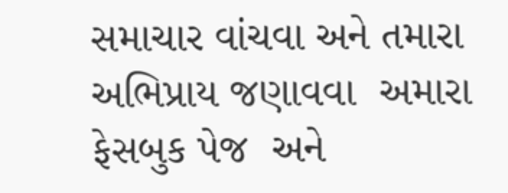સમાચાર વાંચવા અને તમારા અભિપ્રાય જણાવવા  અમારા ફેસબુક પેજ  અને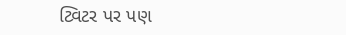ટ્વિટર પર પણ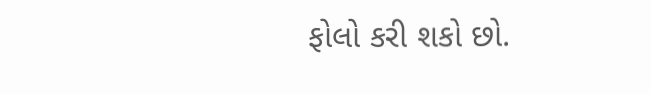ફોલો કરી શકો છો.